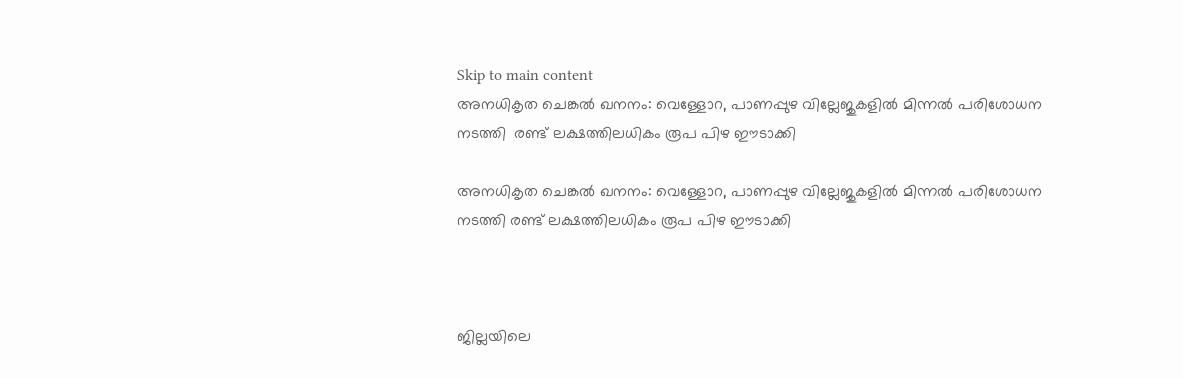Skip to main content
അനധികൃത ചെങ്കല്‍ ഖനനം: വെള്ളോറ, പാണപ്പുഴ വില്ലേജുകളില്‍ മിന്നല്‍ പരിശോധന നടത്തി  രണ്ട് ലക്ഷത്തിലധികം രൂപ പിഴ ഈടാക്കി

അനധികൃത ചെങ്കല്‍ ഖനനം: വെള്ളോറ, പാണപ്പുഴ വില്ലേജുകളില്‍ മിന്നല്‍ പരിശോധന നടത്തി രണ്ട് ലക്ഷത്തിലധികം രൂപ പിഴ ഈടാക്കി



ജില്ലയിലെ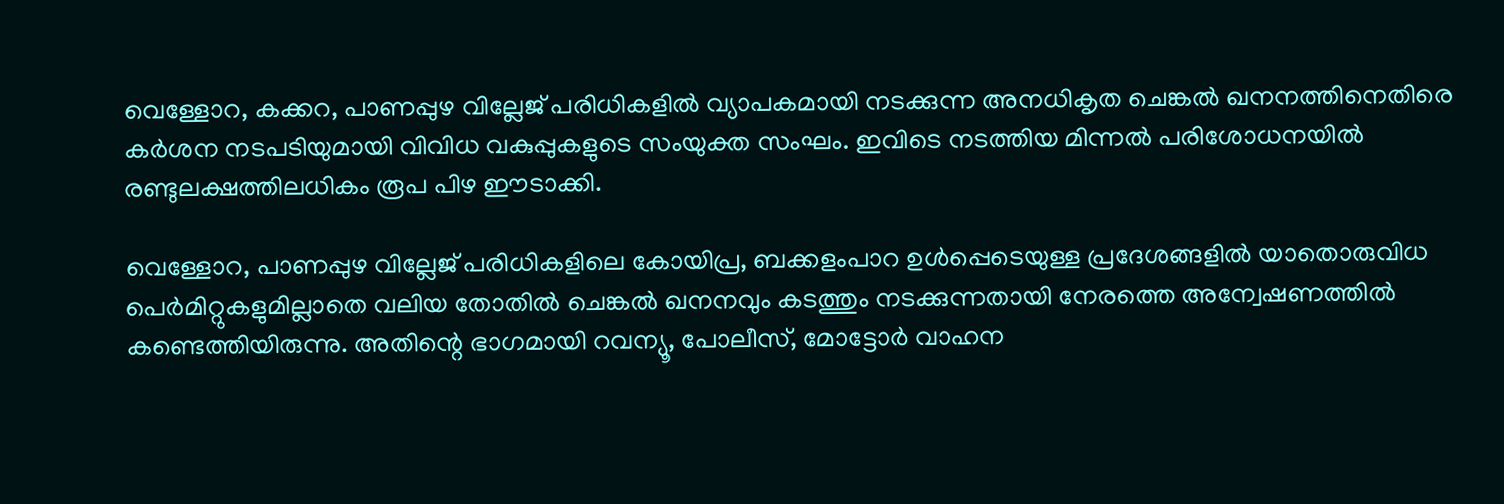വെള്ളോറ, കക്കറ, പാണപ്പുഴ വില്ലേജ് പരിധികളില്‍ വ്യാപകമായി നടക്കുന്ന അനധികൃത ചെങ്കല്‍ ഖനനത്തിനെതിരെ കര്‍ശന നടപടിയുമായി വിവിധ വകുപ്പുകളുടെ സംയുക്ത സംഘം. ഇവിടെ നടത്തിയ മിന്നല്‍ പരിശോധനയില്‍ രണ്ടുലക്ഷത്തിലധികം രൂപ പിഴ ഈടാക്കി.

വെള്ളോറ, പാണപ്പുഴ വില്ലേജ് പരിധികളിലെ കോയിപ്ര, ബക്കളംപാറ ഉള്‍പ്പെടെയുള്ള പ്രദേശങ്ങളില്‍ യാതൊരുവിധ പെര്‍മിറ്റുകളുമില്ലാതെ വലിയ തോതില്‍ ചെങ്കല്‍ ഖനനവും കടത്തും നടക്കുന്നതായി നേരത്തെ അന്വേഷണത്തില്‍ കണ്ടെത്തിയിരുന്നു. അതിന്റെ ഭാഗമായി റവന്യൂ, പോലീസ്, മോട്ടോര്‍ വാഹന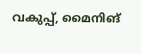വകുപ്പ്, മൈനിങ്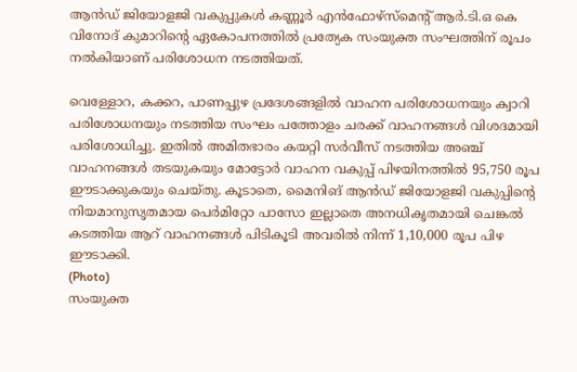ആന്‍ഡ് ജിയോളജി വകുപ്പുകള്‍ കണ്ണൂര്‍ എന്‍ഫോഴ്‌സ്‌മെന്റ് ആര്‍.ടി.ഒ കെ വിനോദ് കുമാറിന്റെ ഏകോപനത്തില്‍ പ്രത്യേക സംയുക്ത സംഘത്തിന് രൂപം നല്‍കിയാണ് പരിശോധന നടത്തിയത്.

വെള്ളോറ, കക്കറ, പാണപ്പുഴ പ്രദേശങ്ങളില്‍ വാഹന പരിശോധനയും ക്വാറി പരിശോധനയും നടത്തിയ സംഘം പത്തോളം ചരക്ക് വാഹനങ്ങള്‍ വിശദമായി പരിശോധിച്ചു. ഇതില്‍ അമിതഭാരം കയറ്റി സര്‍വീസ് നടത്തിയ അഞ്ച് വാഹനങ്ങള്‍ തടയുകയും മോട്ടോര്‍ വാഹന വകുപ്പ് പിഴയിനത്തില്‍ 95,750 രൂപ ഈടാക്കുകയും ചെയ്തു. കൂടാതെ, മൈനിങ് ആന്‍ഡ് ജിയോളജി വകുപ്പിന്റെ നിയമാനുസൃതമായ പെര്‍മിറ്റോ പാസോ ഇല്ലാതെ അനധികൃതമായി ചെങ്കല്‍ കടത്തിയ ആറ് വാഹനങ്ങള്‍ പിടികൂടി അവരില്‍ നിന്ന് 1,10,000 രൂപ പിഴ ഈടാക്കി.
(Photo)
സംയുക്ത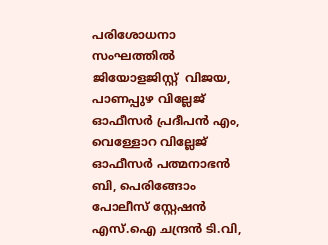പരിശോധനാ സംഘത്തില്‍ ജിയോളജിസ്റ്റ്  വിജയ, പാണപ്പുഴ വില്ലേജ് ഓഫീസര്‍ പ്രദീപന്‍ എം, വെള്ളോറ വില്ലേജ് ഓഫീസര്‍ പത്മനാഭന്‍ ബി, പെരിങ്ങോം പോലീസ് സ്റ്റേഷന്‍ എസ്.ഐ ചന്ദ്രന്‍ ടി.വി,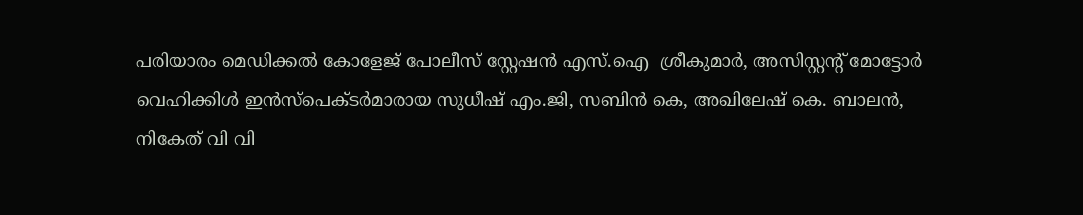പരിയാരം മെഡിക്കല്‍ കോളേജ് പോലീസ് സ്റ്റേഷന്‍ എസ്.ഐ  ശ്രീകുമാര്‍, അസിസ്റ്റന്റ് മോട്ടോര്‍ വെഹിക്കിള്‍ ഇന്‍സ്‌പെക്ടര്‍മാരായ സുധീഷ് എം.ജി, സബിന്‍ കെ, അഖിലേഷ് കെ. ബാലന്‍, നികേത് വി വി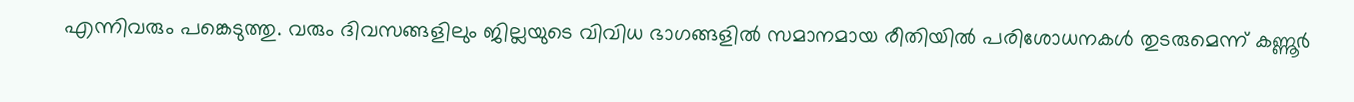എന്നിവരും പങ്കെടുത്തു. വരും ദിവസങ്ങളിലും ജില്ലയുടെ വിവിധ ഭാഗങ്ങളില്‍ സമാനമായ രീതിയില്‍ പരിശോധനകള്‍ തുടരുമെന്ന് കണ്ണൂര്‍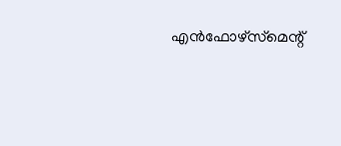എന്‍ഫോഴ്‌സ്‌മെന്റ്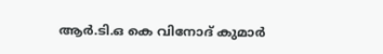ആര്‍.ടി.ഒ കെ വിനോദ് കുമാര്‍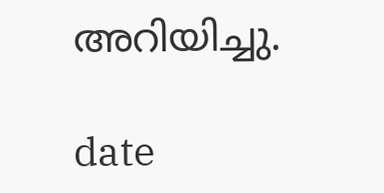അറിയിച്ചു.

date